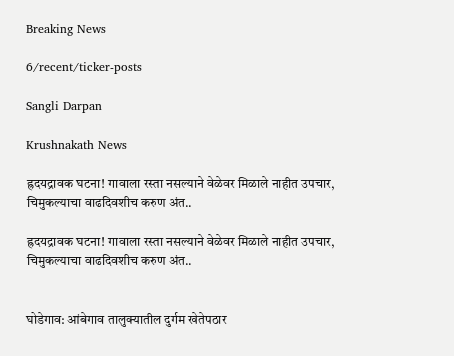Breaking News

6/recent/ticker-posts

Sangli Darpan

Krushnakath News

ह्रदयद्रावक घटना! गावाला रस्ता नसल्याने वेळेवर मिळाले नाहीत उपचार, चिमुकल्याचा वाढदिवशीच करुण अंत..

ह्रदयद्रावक घटना! गावाला रस्ता नसल्याने वेळेवर मिळाले नाहीत उपचार, चिमुकल्याचा वाढदिवशीच करुण अंत..


घोडेगाव: आंबेगाव तालुक्यातील दुर्गम खेतेपठार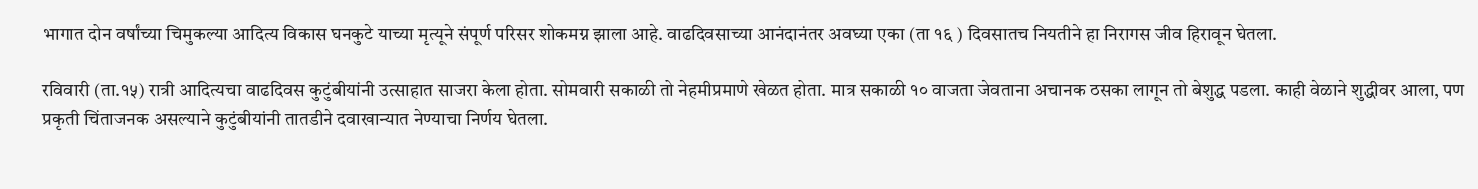भागात दोन वर्षांच्या चिमुकल्या आदित्य विकास घनकुटे याच्या मृत्यूने संपूर्ण परिसर शोकमग्न झाला आहे. वाढदिवसाच्या आनंदानंतर अवघ्या एका (ता १६ ) दिवसातच नियतीने हा निरागस जीव हिरावून घेतला.

रविवारी (ता.१५) रात्री आदित्यचा वाढदिवस कुटुंबीयांनी उत्साहात साजरा केला होता. सोमवारी सकाळी तो नेहमीप्रमाणे खेळत होता. मात्र सकाळी १० वाजता जेवताना अचानक ठसका लागून तो बेशुद्ध पडला. काही वेळाने शुद्धीवर आला, पण प्रकृती चिंताजनक असल्याने कुटुंबीयांनी तातडीने दवाखान्यात नेण्याचा निर्णय घेतला.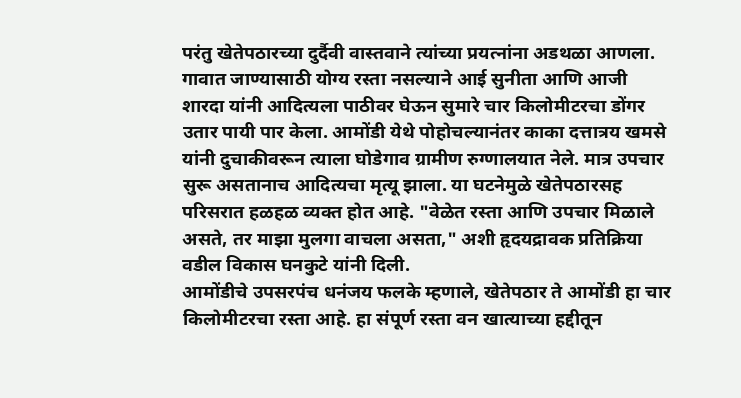परंतु खेतेपठारच्या दुर्दैवी वास्तवाने त्यांच्या प्रयत्नांना अडथळा आणला. गावात जाण्यासाठी योग्य रस्ता नसल्याने आई सुनीता आणि आजी शारदा यांनी आदित्यला पाठीवर घेऊन सुमारे चार किलोमीटरचा डोंगर उतार पायी पार केला. आमोंडी येथे पोहोचल्यानंतर काका दत्तात्रय खमसे यांनी दुचाकीवरून त्याला घोडेगाव ग्रामीण रुग्णालयात नेले. मात्र उपचार सुरू असतानाच आदित्यचा मृत्यू झाला. या घटनेमुळे खेतेपठारसह परिसरात हळहळ व्यक्त होत आहे. "वेळेत रस्ता आणि उपचार मिळाले असते, तर माझा मुलगा वाचला असता," अशी हृदयद्रावक प्रतिक्रिया वडील विकास घनकुटे यांनी दिली.
आमोंडीचे उपसरपंच धनंजय फलके म्हणाले, खेतेपठार ते आमोंडी हा चार किलोमीटरचा रस्ता आहे. हा संपूर्ण रस्ता वन खात्याच्या हद्दीतून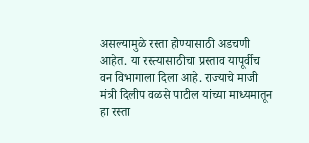असल्यामुळे रस्ता होण्यासाठी अडचणी आहेत. या रस्त्यासाठीचा प्रस्ताव यापूर्वीच वन विभागाला दिला आहे. राज्याचे माजी मंत्री दिलीप वळसे पाटील यांच्या माध्यमातून हा रस्ता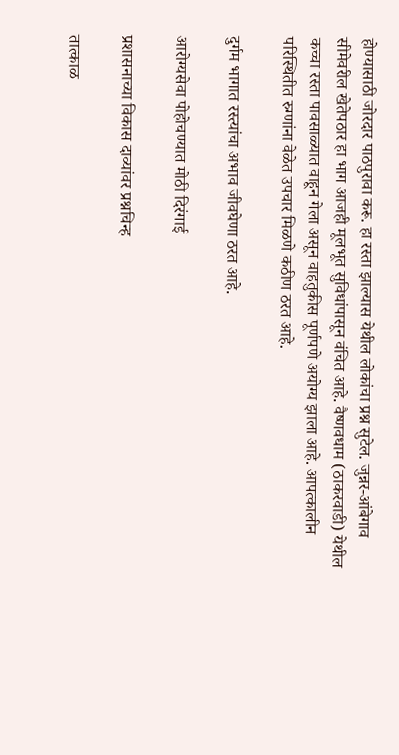होण्यासाठी जोरदार पाठपुरावा करू. हा रस्ता झाल्यास येथील लोकांचा प्रश्न सुटेल. जुन्नर-आंबेगाव सीमेवरील खेतेपठार हा भाग आजही मूलभूत सुविधांपासून वंचित आहे. वैष्णवधाम (ठाकरवाडी) येथील कच्चा रस्ता पावसाळ्यात वाहून गेला असून वाहतुकीस पूर्णपणे अयोग्य झाला आहे. आपत्कालीन परिस्थितीत रुग्णांना वेळेत उपचार मिळणे कठीण ठरत आहे.

दुर्गम भागात रस्त्यांचा अभाव जीवघेणा ठरत आहे.

आरोग्यसेवा पोहोचण्यात मोठी दिरंगाई

प्रशासनाच्या विकास दाव्यांवर प्रश्नचिन्ह

तात्काळ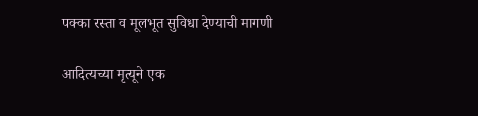पक्का रस्ता व मूलभूत सुविधा देण्याची मागणी

आदित्यच्या मृत्यूने एक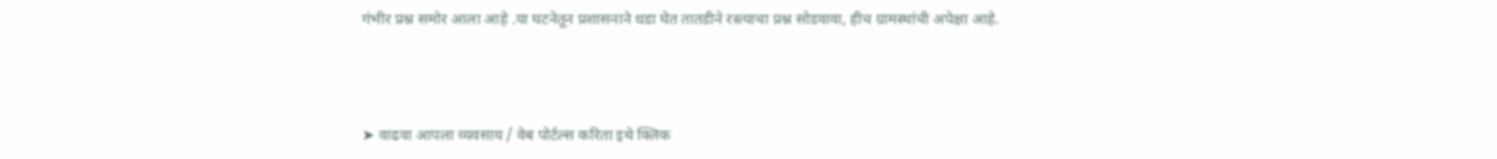गंभीर प्रश्न समोर आला आहे .या घटनेतून प्रशासनाने धडा घेत तातडीने रस्त्याचा प्रश्न सोडवावा, हीच ग्रामस्थांची अपेक्षा आहे.



➤ वाढवा आपला व्यवसाय / वेब पोर्टल्स करिता इथे क्लिक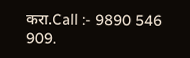करा.Call :- 9890 546 909.